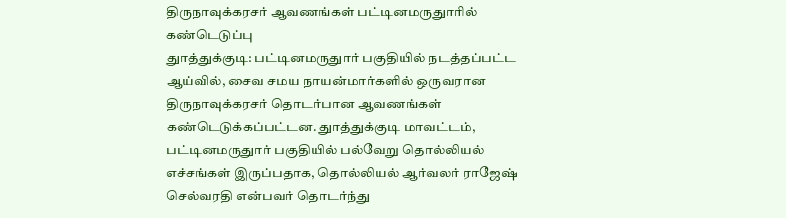திருநாவுக்கரசர் ஆவணங்கள் பட்டினமருதுாரில் கண்டெடுப்பு
துாத்துக்குடி: பட்டினமருதுார் பகுதியில் நடத்தப்பட்ட ஆய்வில், சைவ சமய நாயன்மார்களில் ஒருவரான திருநாவுக்கரசர் தொடர்பான ஆவணங்கள் கண்டெடுக்கப்பட்டன. துாத்துக்குடி மாவட்டம், பட்டினமருதுார் பகுதியில் பல்வேறு தொல்லியல் எச்சங்கள் இருப்பதாக, தொல்லியல் ஆர்வலர் ராஜேஷ் செல்வரதி என்பவர் தொடர்ந்து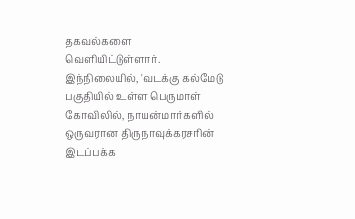தகவல்களை வெளியிட்டுள்ளார். இந்நிலையில், 'வடக்கு கல்மேடு பகுதியில் உள்ள பெருமாள் கோவிலில், நாயன்மார்களில் ஒருவரான திருநாவுக்கரசரின் இடப்பக்க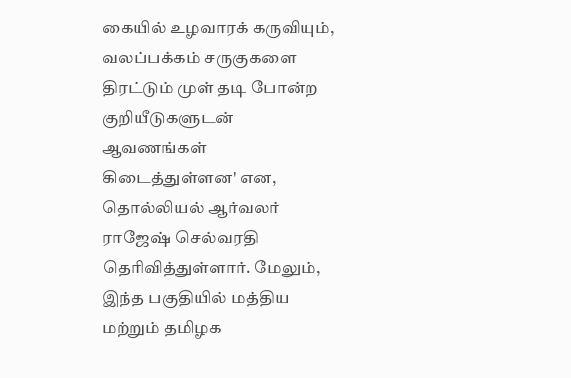கையில் உழவாரக் கருவியும், வலப்பக்கம் சருகுகளை திரட்டும் முள் தடி போன்ற குறியீடுகளுடன் ஆவணங்கள் கிடைத்துள்ளன' என, தொல்லியல் ஆர்வலர் ராஜேஷ் செல்வரதி தெரிவித்துள்ளார். மேலும், இந்த பகுதியில் மத்திய மற்றும் தமிழக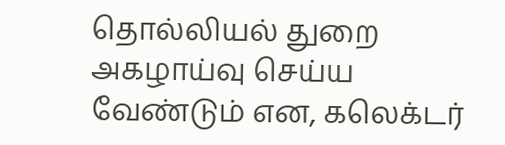தொல்லியல் துறை அகழாய்வு செய்ய வேண்டும் என, கலெக்டர்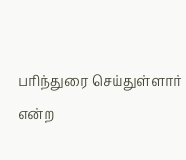பரிந்துரை செய்துள்ளார் என்ற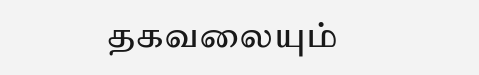தகவலையும்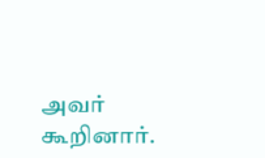அவர் கூறினார்.